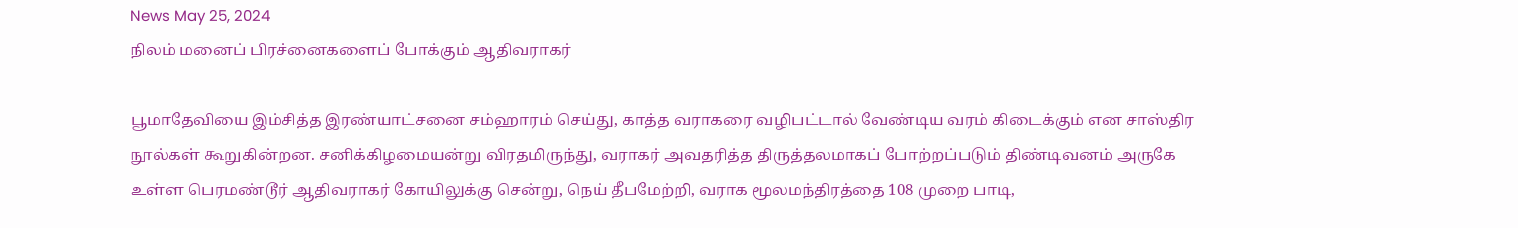News May 25, 2024
நிலம் மனைப் பிரச்னைகளைப் போக்கும் ஆதிவராகர்

பூமாதேவியை இம்சித்த இரண்யாட்சனை சம்ஹாரம் செய்து, காத்த வராகரை வழிபட்டால் வேண்டிய வரம் கிடைக்கும் என சாஸ்திர நூல்கள் கூறுகின்றன. சனிக்கிழமையன்று விரதமிருந்து, வராகர் அவதரித்த திருத்தலமாகப் போற்றப்படும் திண்டிவனம் அருகே உள்ள பெரமண்டூர் ஆதிவராகர் கோயிலுக்கு சென்று, நெய் தீபமேற்றி, வராக மூலமந்திரத்தை 108 முறை பாடி,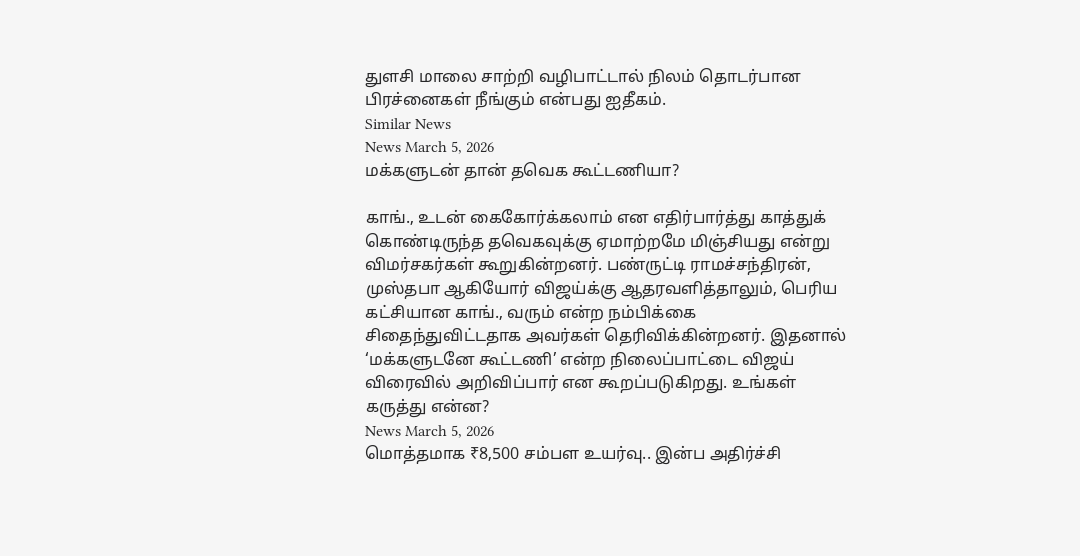துளசி மாலை சாற்றி வழிபாட்டால் நிலம் தொடர்பான பிரச்னைகள் நீங்கும் என்பது ஐதீகம்.
Similar News
News March 5, 2026
மக்களுடன் தான் தவெக கூட்டணியா?

காங்., உடன் கைகோர்க்கலாம் என எதிர்பார்த்து காத்துக் கொண்டிருந்த தவெகவுக்கு ஏமாற்றமே மிஞ்சியது என்று விமர்சகர்கள் கூறுகின்றனர். பண்ருட்டி ராமச்சந்திரன், முஸ்தபா ஆகியோர் விஜய்க்கு ஆதரவளித்தாலும், பெரிய கட்சியான காங்., வரும் என்ற நம்பிக்கை சிதைந்துவிட்டதாக அவர்கள் தெரிவிக்கின்றனர். இதனால் ‘மக்களுடனே கூட்டணி’ என்ற நிலைப்பாட்டை விஜய் விரைவில் அறிவிப்பார் என கூறப்படுகிறது. உங்கள் கருத்து என்ன?
News March 5, 2026
மொத்தமாக ₹8,500 சம்பள உயர்வு.. இன்ப அதிர்ச்சி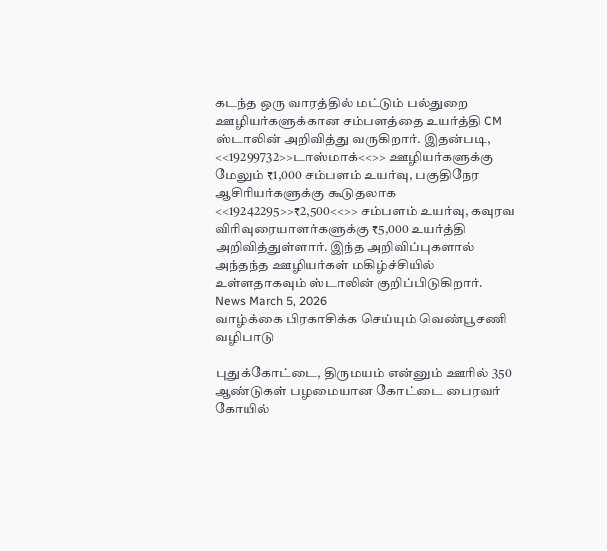கடந்த ஒரு வாரத்தில் மட்டும் பல்துறை ஊழியர்களுக்கான சம்பளத்தை உயர்த்தி CM ஸ்டாலின் அறிவித்து வருகிறார். இதன்படி, <<19299732>>டாஸ்மாக்<<>> ஊழியர்களுக்கு மேலும் ₹1,000 சம்பளம் உயர்வு, பகுதிநேர ஆசிரியர்களுக்கு கூடுதலாக <<19242295>>₹2,500<<>> சம்பளம் உயர்வு, கவுரவ விரிவுரையாளர்களுக்கு ₹5,000 உயர்த்தி அறிவித்துள்ளார். இந்த அறிவிப்புகளால் அந்தந்த ஊழியர்கள் மகிழ்ச்சியில் உள்ளதாகவும் ஸ்டாலின் குறிப்பிடுகிறார்.
News March 5, 2026
வாழ்க்கை பிரகாசிக்க செய்யும் வெண்பூசணி வழிபாடு

புதுக்கோட்டை, திருமயம் என்னும் ஊரில் 350 ஆண்டுகள் பழமையான கோட்டை பைரவர் கோயில்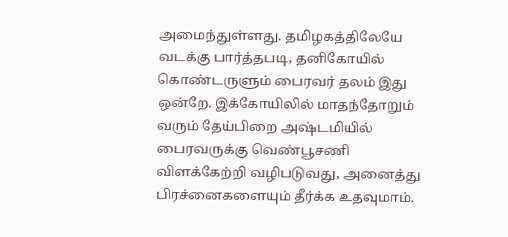அமைந்துள்ளது. தமிழகத்திலேயே வடக்கு பார்த்தபடி, தனிகோயில் கொண்டருளும் பைரவர் தலம் இது ஒன்றே. இக்கோயிலில் மாதந்தோறும் வரும் தேய்பிறை அஷ்டமியில் பைரவருக்கு வெண்பூசணி விளக்கேற்றி வழிபடுவது, அனைத்து பிரச்னைகளையும் தீர்க்க உதவுமாம்.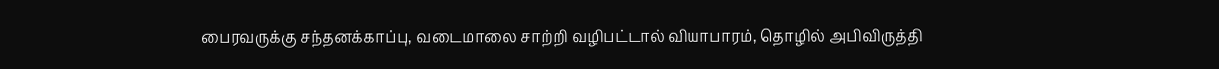பைரவருக்கு சந்தனக்காப்பு, வடைமாலை சாற்றி வழிபட்டால் வியாபாரம், தொழில் அபிவிருத்தி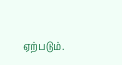ஏற்படும்.